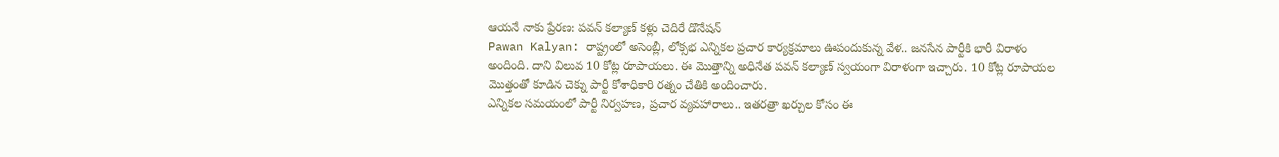ఆయనే నాకు ప్రేరణ: పవన్ కల్యాణ్ కళ్లు చెదిరే డొనేషన్
Pawan Kalyan: రాష్ట్రంలో అసెంబ్లీ, లోక్సభ ఎన్నికల ప్రచార కార్యక్రమాలు ఊపందుకున్న వేళ.. జనసేన పార్టీకి భారీ విరాళం అందింది. దాని విలువ 10 కోట్ల రూపాయలు. ఈ మొత్తాన్ని అధినేత పవన్ కల్యాణ్ స్వయంగా విరాళంగా ఇచ్చారు. 10 కోట్ల రూపాయల మొత్తంతో కూడిన చెక్ను పార్టీ కోశాధికారి రత్నం చేతికి అందించారు.
ఎన్నికల సమయంలో పార్టీ నిర్వహణ, ప్రచార వ్యవహారాలు.. ఇతరత్రా ఖర్చుల కోసం ఈ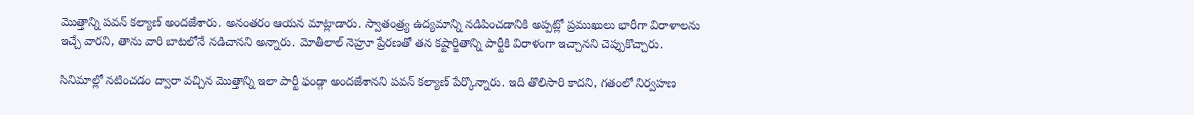మొత్తాన్ని పవన్ కల్యాణ్ అందజేశారు. అనంతరం ఆయన మాట్లాడారు. స్వాతంత్ర్య ఉద్యమాన్ని నడిపించడానికి అప్పట్లో ప్రముఖులు భారీగా విరాళాలను ఇచ్చే వారని, తాను వారి బాటలోనే నడిచానని అన్నారు. మోతీలాల్ నెహ్రూ ప్రేరణతో తన కష్టార్జితాన్ని పార్టీకి విరాళంగా ఇచ్చానని చెప్పుకొచ్చారు.

సినిమాల్లో నటించడం ద్వారా వచ్చిన మొత్తాన్ని ఇలా పార్టీ ఫండ్గా అందజేశానని పవన్ కల్యాణ్ పేర్కొన్నారు. ఇది తొలిసారి కాదని, గతంలో నిర్వహణ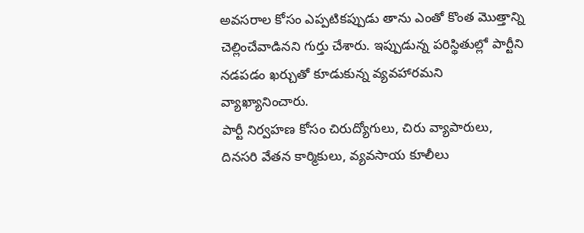అవసరాల కోసం ఎప్పటికప్పుడు తాను ఎంతో కొంత మొత్తాన్ని చెల్లించేవాడినని గుర్తు చేశారు. ఇప్పుడున్న పరిస్థితుల్లో పార్టీని నడపడం ఖర్చుతో కూడుకున్న వ్యవహారమని వ్యాఖ్యానించారు.
పార్టీ నిర్వహణ కోసం చిరుద్యోగులు, చిరు వ్యాపారులు, దినసరి వేతన కార్మికులు, వ్యవసాయ కూలీలు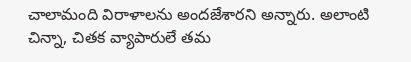చాలామంది విరాళాలను అందజేశారని అన్నారు. అలాంటి చిన్నా, చితక వ్యాపారులే తమ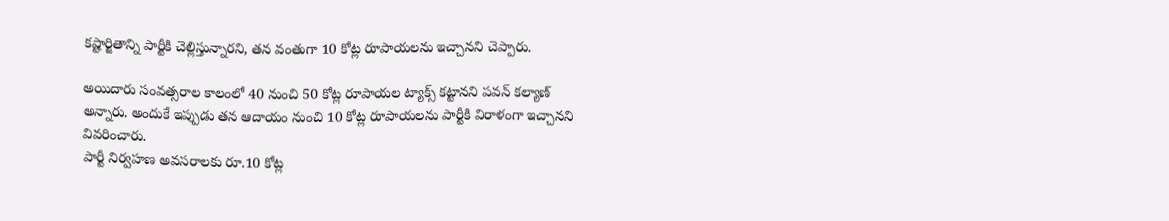కష్టార్జితాన్ని పార్టీకి చెల్లిస్తున్నారని, తన వంతుగా 10 కోట్ల రూపాయలను ఇచ్చానని చెప్పారు.

అయిదారు సంవత్సరాల కాలంలో 40 నుంచి 50 కోట్ల రూపాయల ట్యాక్స్ కట్టానని పవన్ కల్యాణ్ అన్నారు. అందుకే ఇప్పుడు తన ఆదాయం నుంచి 10 కోట్ల రూపాయలను పార్టీకి విరాళంగా ఇచ్చానని వివరించారు.
పార్టీ నిర్వహణ అవసరాలకు రూ.10 కోట్ల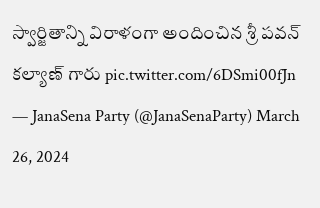స్వార్జితాన్ని విరాళంగా అందించిన శ్రీ పవన్ కల్యాణ్ గారు pic.twitter.com/6DSmi00fJn
— JanaSena Party (@JanaSenaParty) March 26, 2024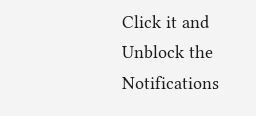Click it and Unblock the Notifications